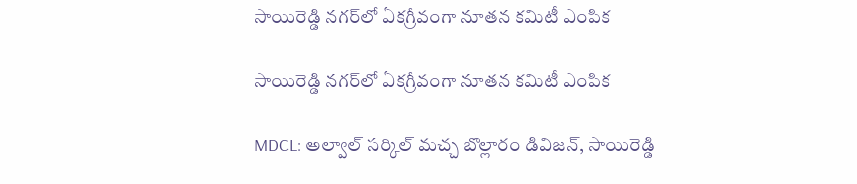సాయిరెడ్డి నగర్‌లో ఏకగ్రీవంగా నూతన కమిటీ ఎంపిక

సాయిరెడ్డి నగర్‌లో ఏకగ్రీవంగా నూతన కమిటీ ఎంపిక

MDCL: అల్వాల్ సర్కిల్ మచ్చ బొల్లారం డివిజన్, సాయిరెడ్డి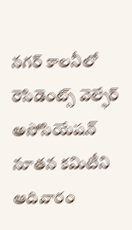నగర్ కాలనీలో రెసిడెంట్స్ వెల్ఫేర్ అసోసియేషన్ నూతన కమిటీని ఆదివారం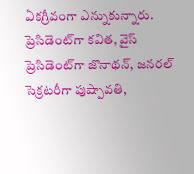ఏకగ్రీవంగా ఎన్నుకున్నారు. ప్రెసిడెంట్‌గా కవిత, వైస్ ప్రెసిడెంట్‌గా జొనాథన్, జనరల్ సెక్రటరీగా పుష్పావతి,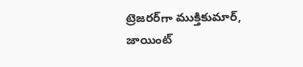ట్రెజరర్‌గా ముక్తికుమార్, జాయింట్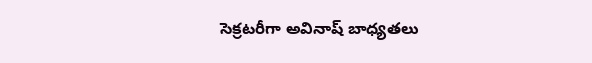సెక్రటరీగా అవినాష్ బాధ్యతలు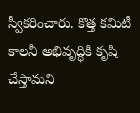స్వీకరించారు. కొత్త కమిటీ కాలనీ అభివృద్ధికి కృషి చేస్తామని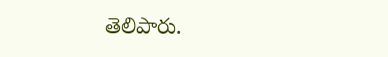తెలిపారు.